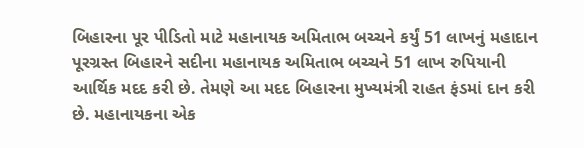બિહારના પૂર પીડિતો માટે મહાનાયક અમિતાભ બચ્ચને કર્યું 51 લાખનું મહાદાન
પૂરગ્રસ્ત બિહારને સદીના મહાનાયક અમિતાભ બચ્ચને 51 લાખ રુપિયાની આર્થિક મદદ કરી છે. તેમણે આ મદદ બિહારના મુખ્યમંત્રી રાહત ફંડમાં દાન કરી છે. મહાનાયકના એક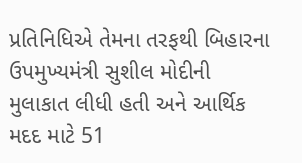પ્રતિનિધિએ તેમના તરફથી બિહારના ઉપમુખ્યમંત્રી સુશીલ મોદીની મુલાકાત લીધી હતી અને આર્થિક મદદ માટે 51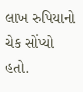લાખ રુપિયાનો ચેક સોંપ્યો હતો.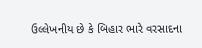ઉલ્લેખનીય છે કે બિહાર ભારે વરસાદના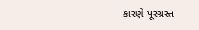કારણે પૂરગ્રસ્ત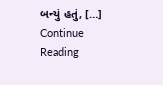બન્યું હતું, […]
Continue Reading